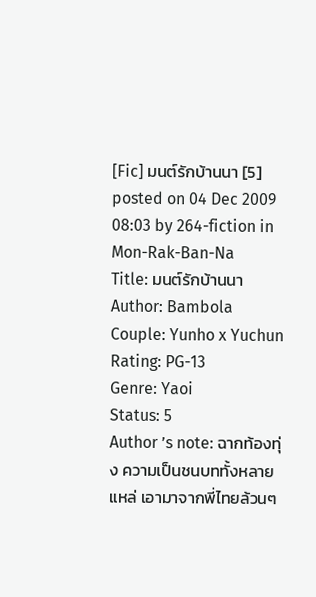[Fic] มนต์รักบ้านนา [5]
posted on 04 Dec 2009 08:03 by 264-fiction in Mon-Rak-Ban-Na
Title: มนต์รักบ้านนา
Author: Bambola
Couple: Yunho x Yuchun
Rating: PG-13
Genre: Yaoi
Status: 5
Author ’s note: ฉากท้องทุ่ง ความเป็นชนบททั้งหลายแหล่ เอามาจากพี่ไทยล้วนๆ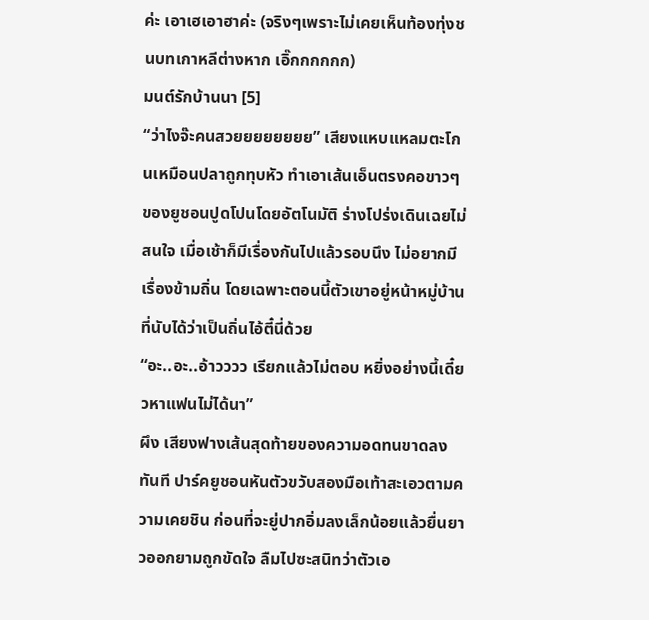ค่ะ เอาเฮเอาฮาค่ะ (จริงๆเพราะไม่เคยเห็นท้องทุ่งชนบทเกาหลีต่างหาก เอิ๊กกกกกก)
มนต์รักบ้านนา [5]
“ว่าไงจ๊ะคนสวยยยยยยยย” เสียงแหบแหลมตะโกนเหมือนปลาถูกทุบหัว ทำเอาเส้นเอ็นตรงคอขาวๆของยูชอนปูดโปนโดยอัตโนมัติ ร่างโปร่งเดินเฉยไม่สนใจ เมื่อเช้าก็มีเรื่องกันไปแล้วรอบนึง ไม่อยากมีเรื่องข้ามถิ่น โดยเฉพาะตอนนี้ตัวเขาอยู่หน้าหมู่บ้านที่นับได้ว่าเป็นถิ่นไอ้ตี๋นี่ด้วย
“อะ..อะ..อ้าวววว เรียกแล้วไม่ตอบ หยิ่งอย่างนี้เดี๋ยวหาแฟนไม่ได้นา”
ผึง เสียงฟางเส้นสุดท้ายของความอดทนขาดลงทันที ปาร์คยูชอนหันตัวขวับสองมือเท้าสะเอวตามความเคยชิน ก่อนที่จะยู่ปากอิ่มลงเล็กน้อยแล้วยื่นยาวออกยามถูกขัดใจ ลืมไปซะสนิทว่าตัวเอ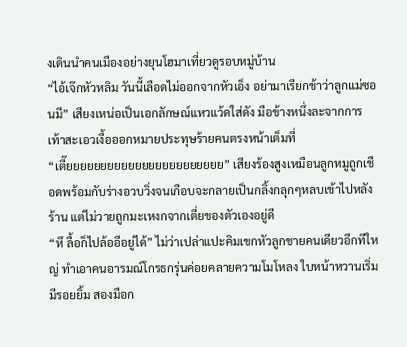งเดินนำคนเมืองอย่างยุนโฮมาเที่ยวดูรอบหมู่บ้าน
“ไอ้เจ๊กหัวหลิม วันนี้เลือดไม่ออกจากหัวเอ็ง อย่ามาเรียกข้าว่าลูกแม่ซอนมี” เสียงเหน่อเป็นเอกลักษณ์แหวแว้ดใส่ดัง มือข้างหนึ่งละจากการเท้าสะเอวเงี้อออกหมายประทุษร้ายคนตรงหน้าเต็มที่
“เตี๊ยยยยยยยยยยยยยยยยยยยยยยย” เสียงร้องสูงเหมือนลูกหมูถูกเชือดพร้อมกับร่างอวบวิ่งจนเกือบจะกลายเป็นกลิ้งกลุกๆหลบเข้าไปหลังร้าน แต่ไม่วายถูกมะเหงกจากเตี่ยของตัวเองอยู่ดี
“หึ ลื้อก็ไปล้ออีอยู่ได้” ไม่ว่าเปล่าแปะคิมเขกหัวลูกชายคนเดียวอีกทีใหญ่ ทำเอาคนอารมณ์โกรธกรุ่นค่อยคลายความโมโหลง ใบหน้าหวานเริ่มมีรอยยิ้ม สองมือก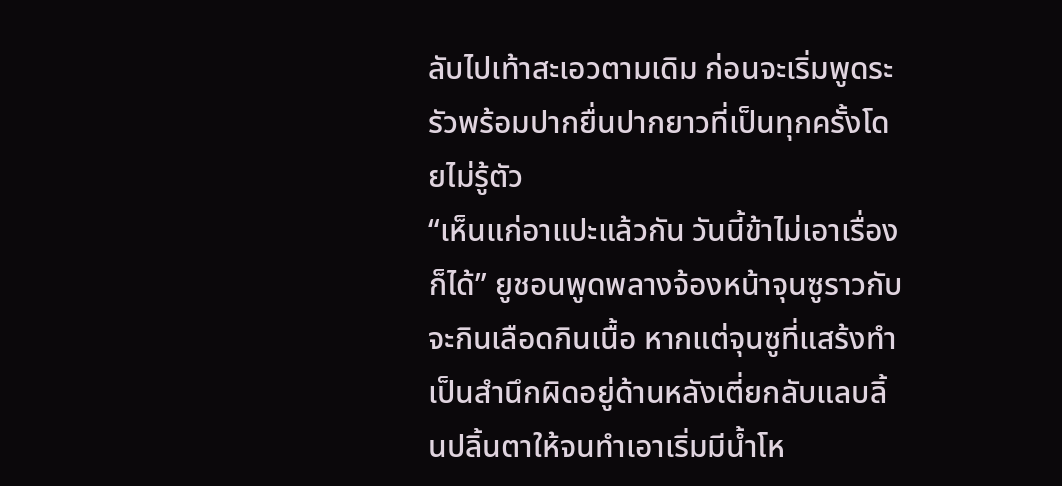ลับไปเท้าสะเอวตามเดิม ก่อนจะเริ่มพูดระรัวพร้อมปากยื่นปากยาวที่เป็นทุกครั้งโดยไม่รู้ตัว
“เห็นแก่อาแปะแล้วกัน วันนี้ข้าไม่เอาเรื่องก็ได้” ยูชอนพูดพลางจ้องหน้าจุนซูราวกับจะกินเลือดกินเนื้อ หากแต่จุนซูที่แสร้งทำเป็นสำนึกผิดอยู่ด้านหลังเตี่ยกลับแลบลิ้นปลิ้นตาให้จนทำเอาเริ่มมีน้ำโห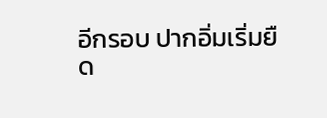อีกรอบ ปากอิ่มเริ่มยืด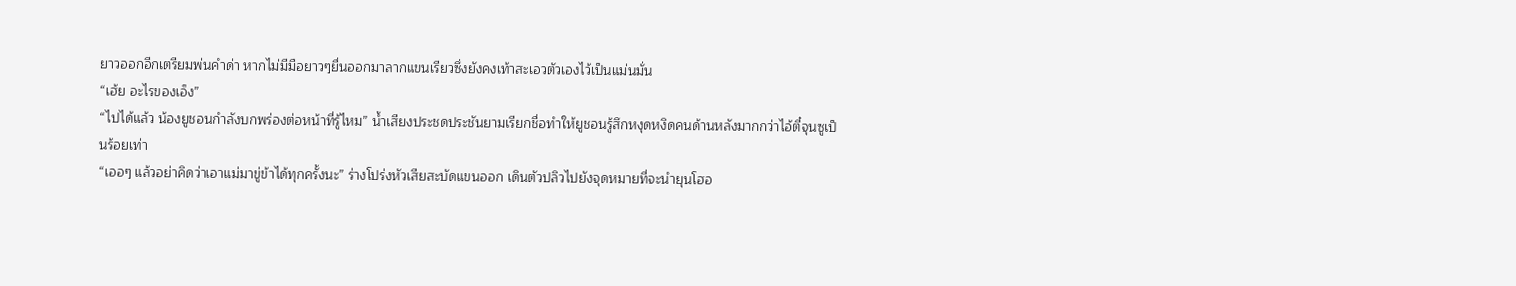ยาวออกอีกเตรียมพ่นคำด่า หากไม่มีมือยาวๆยื่นออกมาลากแขนเรียวซึ่งยังคงเท้าสะเอวตัวเองไว้เป็นแม่นมั่น
“เฮ้ย อะไรของเอ็ง”
“ไปได้แล้ว น้องยูชอนกำลังบกพร่องต่อหน้าที่รู้ไหม” น้ำเสียงประชดประชันยามเรียกชื่อทำให้ยูชอนรู้สึกหงุดหงิดคนด้านหลังมากกว่าไอ้ตี๋จุนซูเป็นร้อยเท่า
“เออๆ แล้วอย่าคิดว่าเอาแม่มาขู่ข้าได้ทุกครั้งนะ” ร่างโปร่งหัวเสียสะบัดแขนออก เดินตัวปลิวไปยังจุดหมายที่จะนำยุนโฮอ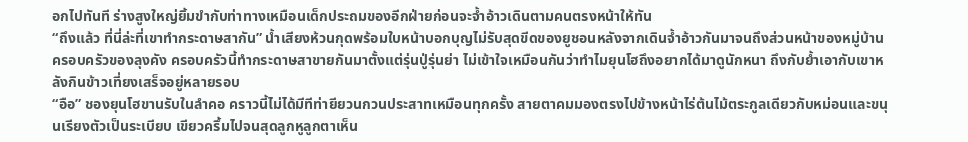อกไปทันที ร่างสูงใหญ่ยิ้มขำกับท่าทางเหมือนเด็กประถมของอีกฝ่ายก่อนจะจ้ำอ้าวเดินตามคนตรงหน้าให้ทัน
“ถึงแล้ว ที่นี่ล่ะที่เขาทำกระดาษสากัน” น้ำเสียงห้วนกุดพร้อมใบหน้าบอกบุญไม่รับสุดขีดของยูชอนหลังจากเดินจ้ำอ้าวกันมาจนถึงส่วนหน้าของหมู่บ้าน ครอบครัวของลุงคัง ครอบครัวนี้ทำกระดาษสาขายกันมาตั้งแต่รุ่นปู่รุ่นย่า ไม่เข้าใจเหมือนกันว่าทำไมยุนโฮถึงอยากได้มาดูนักหนา ถึงกับย้ำเอากับเขาหลังกินข้าวเที่ยงเสร็จอยู่หลายรอบ
“อือ” ชองยุนโฮขานรับในลำคอ คราวนี้ไม่ได้มีทีท่ายียวนกวนประสาทเหมือนทุกครั้ง สายตาคมมองตรงไปข้างหน้าไร่ต้นไม้ตระกูลเดียวกับหม่อนและขนุนเรียงตัวเป็นระเบียบ เขียวครึ้มไปจนสุดลูกหูลูกตาเห็น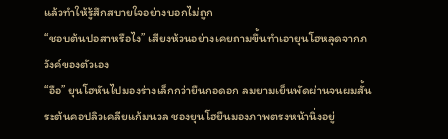แล้วทำให้รู้สึกสบายใจอย่างบอกไม่ถูก
“ชอบต้นปอสาหรือไง” เสียงห้วนอย่างเคยถามขึ้นทำเอายุนโฮหลุดจากภวังค์ของตัวเอง
“อือ” ยุนโฮหันไปมองร่างเล็กกว่ายืนกอดอก ลมยามเย็นพัดผ่านจนผมสั้นระต้นคอปลิวเคลียแก้มนวล ชองยุนโฮยืนมองภาพตรงหน้านิ่งอยู่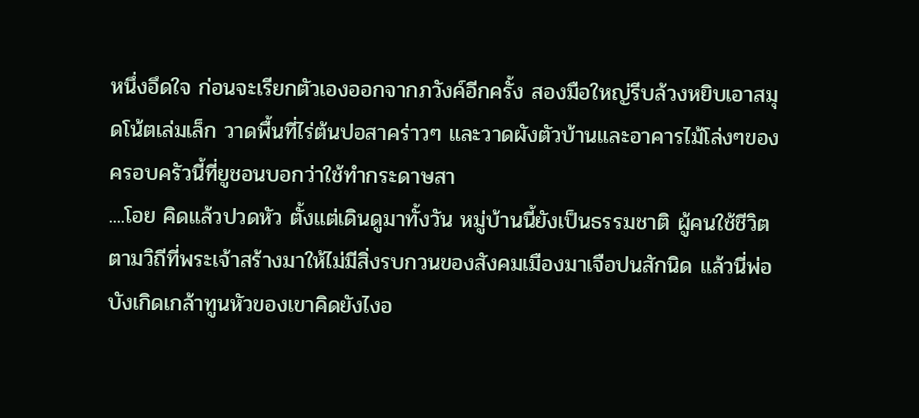หนึ่งอึดใจ ก่อนจะเรียกตัวเองออกจากภวังค์อีกครั้ง สองมือใหญ่รีบล้วงหยิบเอาสมุดโน้ตเล่มเล็ก วาดพื้นที่ไร่ต้นปอสาคร่าวๆ และวาดผังตัวบ้านและอาคารไม้โล่งๆของครอบครัวนี้ที่ยูชอนบอกว่าใช้ทำกระดาษสา
....โอย คิดแล้วปวดหัว ตั้งแต่เดินดูมาทั้งวัน หมู่บ้านนี้ยังเป็นธรรมชาติ ผู้คนใช้ชีวิตตามวิถีที่พระเจ้าสร้างมาให้ไม่มีสิ่งรบกวนของสังคมเมืองมาเจือปนสักนิด แล้วนี่พ่อบังเกิดเกล้าทูนหัวของเขาคิดยังไงอ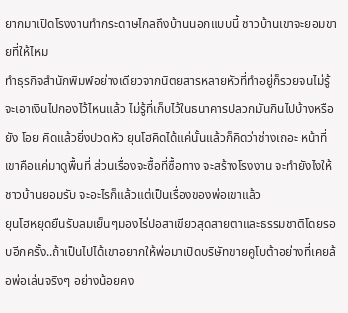ยากมาเปิดโรงงานทำกระดาษไกลถึงบ้านนอกแบบนี้ ชาวบ้านเขาจะยอมขายที่ให้ไหม
ทำธุรกิจสำนักพิมพ์อย่างเดียวจากนิตยสารหลายหัวที่ทำอยู่ก็รวยจนไม่รู้จะเอาเงินไปกองไว้ไหนแล้ว ไม่รู้ที่เก็บไว้ในธนาคารปลวกมันกินไปบ้างหรือยัง โอย คิดแล้วยิ่งปวดหัว ยุนโฮคิดได้แค่นั้นแล้วก็คิดว่าช่างเถอะ หน้าที่เขาคือแค่มาดูพื้นที่ ส่วนเรื่องจะซื้อที่ซื้อทาง จะสร้างโรงงาน จะทำยังไงให้ชาวบ้านยอมรับ จะอะไรก็แล้วแต่เป็นเรื่องของพ่อเขาแล้ว
ยุนโฮหยุดยืนรับลมเย็นๆมองไร่ปอสาเขียวสุดสายตาและธรรมชาติโดยรอบอีกครั้ง..ถ้าเป็นไปได้เขาอยากให้พ่อมาเปิดบริษัทขายคูโบต้าอย่างที่เคยล้อพ่อเล่นจริงๆ อย่างน้อยคง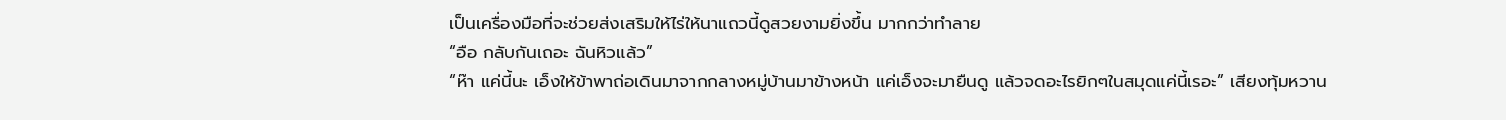เป็นเครื่องมือที่จะช่วยส่งเสริมให้ไร่ให้นาแถวนี้ดูสวยงามยิ่งขึ้น มากกว่าทำลาย
“อือ กลับกันเถอะ ฉันหิวแล้ว”
“ห๊า แค่นี้นะ เอ็งให้ข้าพาถ่อเดินมาจากกลางหมู่บ้านมาข้างหน้า แค่เอ็งจะมายืนดู แล้วจดอะไรยิกๆในสมุดแค่นี้เรอะ” เสียงทุ้มหวาน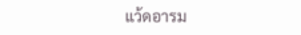แว้ดอารม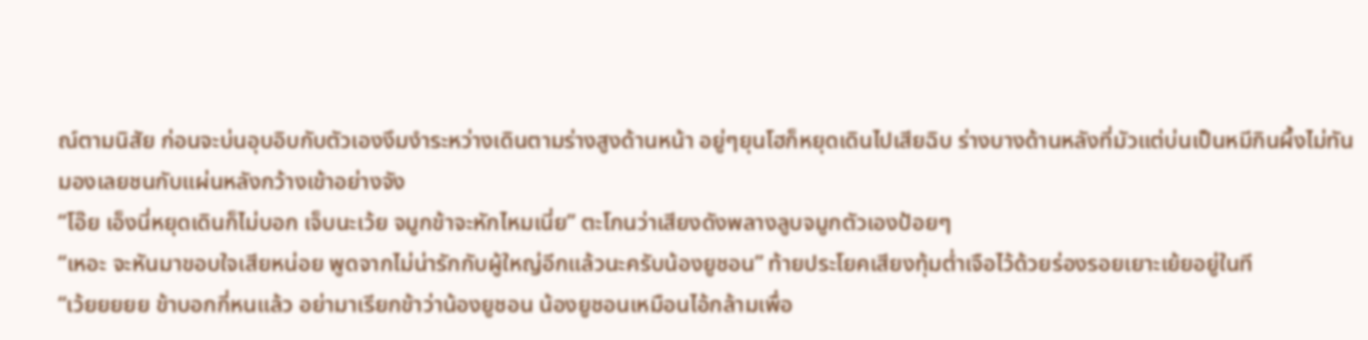ณ์ตามนิสัย ก่อนจะบ่นอุบอิบกับตัวเองงึมงำระหว่างเดินตามร่างสูงด้านหน้า อยู่ๆยุนโฮก็หยุดเดินไปเสียฉิบ ร่างบางด้านหลังที่มัวแต่บ่นเป็นหมีกินผึ้งไม่ทันมองเลยชนกับแผ่นหลังกว้างเข้าอย่างจัง
“โอ๊ย เอ็งนี่หยุดเดินก็ไม่บอก เจ็บนะเว้ย จมูกข้าจะหักไหมเนี่ย” ตะโกนว่าเสียงดังพลางลูบจมูกตัวเองป้อยๆ
“เหอะ จะหันมาขอบใจเสียหน่อย พูดจากไม่น่ารักกับผู้ใหญ่อีกแล้วนะครับน้องยูชอน” ท้ายประโยคเสียงทุ้มต่ำเจือไว้ด้วยร่องรอยเยาะเย้ยอยู่ในที
“เว้ยยยยย ข้าบอกกี่หนแล้ว อย่ามาเรียกข้าว่าน้องยูชอน น้องยูชอนเหมือนไอ้กล้ามเพื่อ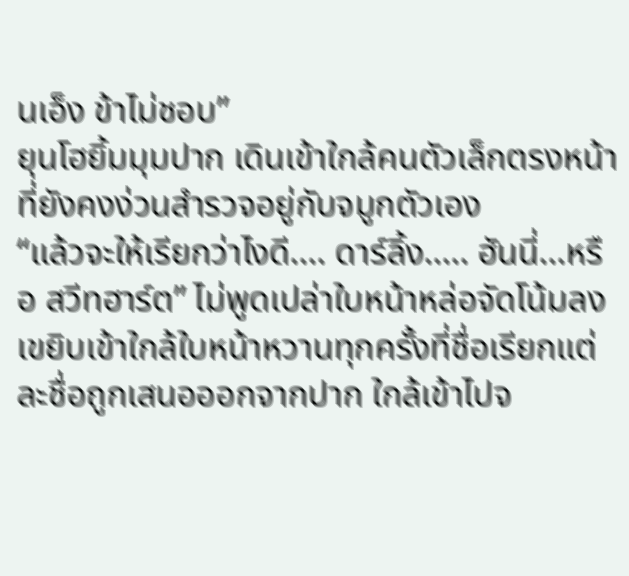นเอ็ง ข้าไม่ชอบ”
ยุนโฮยิ้มมุมปาก เดินเข้าใกล้คนตัวเล็กตรงหน้าที่ยังคงง่วนสำรวจอยู่กับจมูกตัวเอง
“แล้วจะให้เรียกว่าไงดี.... ดาร์ลิ้ง..... ฮันนี่...หรือ สวีทฮาร์ต” ไม่พูดเปล่าใบหน้าหล่อจัดโน้มลงเขยิบเข้าใกล้ใบหน้าหวานทุกครั้งที่ชื่อเรียกแต่ละชื่อถูกเสนอออกจากปาก ใกล้เข้าไปจ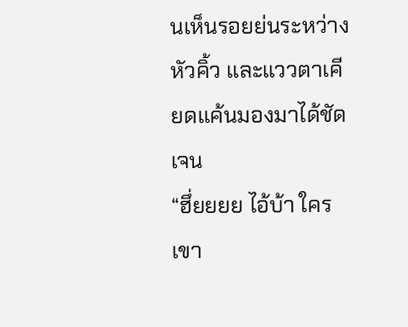นเห็นรอยย่นระหว่างหัวคิ้ว และแววตาเคียดแค้นมองมาได้ชัดเจน
“ฮึ่ยยยย ไอ้บ้า ใครเขา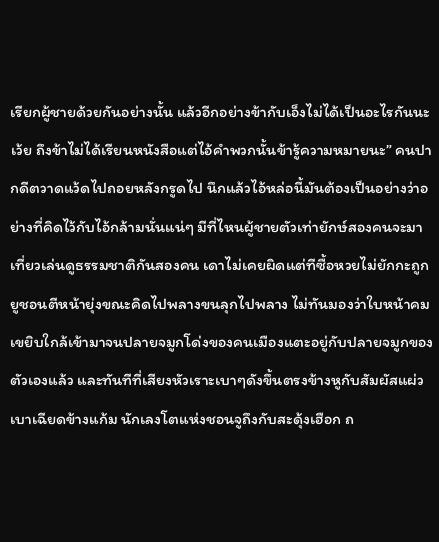เรียกผู้ชายด้วยกันอย่างนั้น แล้วอีกอย่างข้ากับเอ็งไม่ได้เป็นอะไรกันนะเว้ย ถึงข้าไม่ได้เรียนหนังสือแต่ไอ้คำพวกนั้นข้ารู้ความหมายนะ” คนปากดีตวาดแว้ดไปถอยหลังกรูดไป นึกแล้วไอ้หล่อนี้มันต้องเป็นอย่างว่าอย่างที่คิดไว้กับไอ้กล้ามนั่นแน่ๆ มีที่ไหนผู้ชายตัวเท่ายักษ์สองคนจะมาเที่ยวเล่นดูธรรมชาติกันสองคน เดาไม่เคยผิดแต่ทีซื้อหวยไม่ยักกะถูก ยูชอนตีหน้ายุ่งขณะคิดไปพลางขนลุกไปพลาง ไม่ทันมองว่าใบหน้าคมเขยิบใกล้เข้ามาจนปลายจมูกโด่งของคนเมืองแตะอยู่กับปลายจมูกของตัวเองแล้ว และทันทีที่เสียงหัวเราะเบาๆดังขึ้นตรงข้างหูกับสัมผัสแผ่วเบาเฉียดข้างแก้ม นักเลงโตแห่งชอนจูถึงกับสะดุ้งเฮือก ถ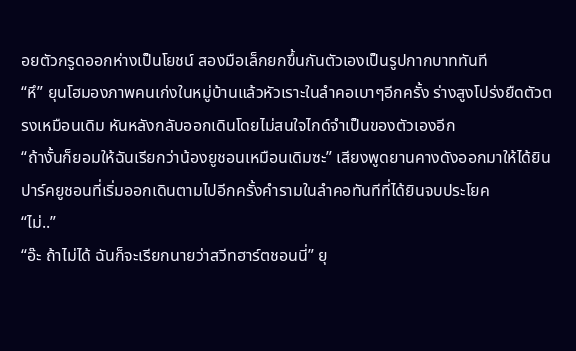อยตัวกรูดออกห่างเป็นโยชน์ สองมือเล็กยกขึ้นกันตัวเองเป็นรูปกากบาททันที
“หึ” ยุนโฮมองภาพคนเก่งในหมู่บ้านแล้วหัวเราะในลำคอเบาๆอีกครั้ง ร่างสูงโปร่งยืดตัวตรงเหมือนเดิม หันหลังกลับออกเดินโดยไม่สนใจไกด์จำเป็นของตัวเองอีก
“ถ้างั้นก็ยอมให้ฉันเรียกว่าน้องยูชอนเหมือนเดิมซะ” เสียงพูดยานคางดังออกมาให้ได้ยิน ปาร์คยูชอนที่เริ่มออกเดินตามไปอีกครั้งคำรามในลำคอทันทีที่ได้ยินจบประโยค
“ไม่..”
“อ๊ะ ถ้าไม่ได้ ฉันก็จะเรียกนายว่าสวีทฮาร์ตชอนนี่” ยุ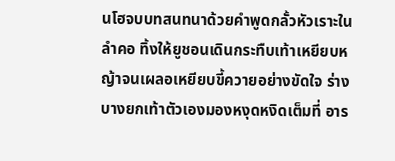นโฮจบบทสนทนาด้วยคำพูดกลั้วหัวเราะในลำคอ ทิ้งให้ยูชอนเดินกระทืบเท้าเหยียบหญ้าจนเผลอเหยียบขี้ควายอย่างขัดใจ ร่างบางยกเท้าตัวเองมองหงุดหงิดเต็มที่ อาร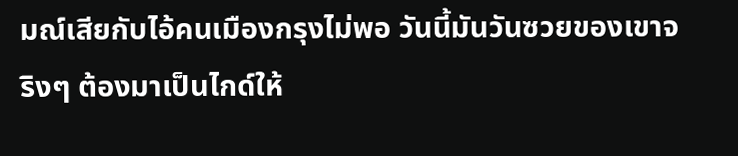มณ์เสียกับไอ้คนเมืองกรุงไม่พอ วันนี้มันวันซวยของเขาจริงๆ ต้องมาเป็นไกด์ให้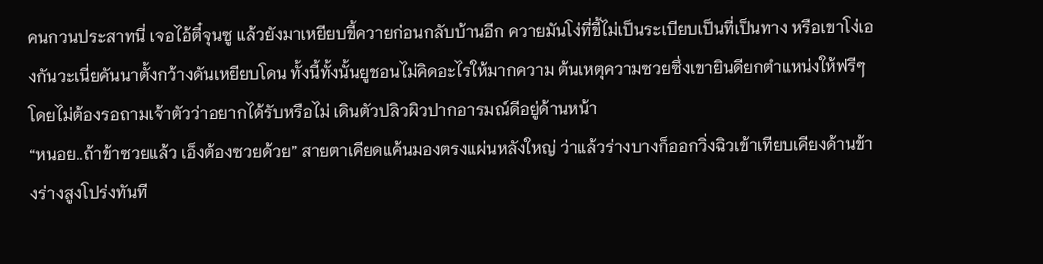คนกวนประสาทนี่ เจอไอ้ตี๋จุนซู แล้วยังมาเหยียบขี้ควายก่อนกลับบ้านอีก ควายมันโง่ที่ขี้ไม่เป็นระเบียบเป็นที่เป็นทาง หรือเขาโง่เองกันวะเนี่ยคันนาตั้งกว้างดันเหยียบโดน ทั้งนี้ทั้งนั้นยูชอนไม่คิดอะไรให้มากความ ต้นเหตุความซวยซึ่งเขายินดียกตำแหน่งให้ฟรีๆโดยไม่ต้องรอถามเจ้าตัวว่าอยากได้รับหรือไม่ เดินตัวปลิวผิวปากอารมณ์ดีอยู่ด้านหน้า
“หนอย..ถ้าข้าซวยแล้ว เอ็งต้องซวยด้วย” สายตาเคียดแค้นมองตรงแผ่นหลังใหญ่ ว่าแล้วร่างบางก็ออกวิ่งฉิวเข้าเทียบเคียงด้านข้างร่างสูงโปร่งทันที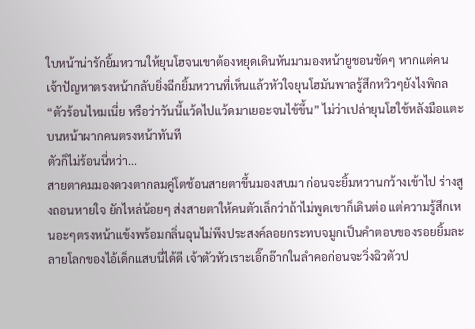ใบหน้าน่ารักยิ้มหวานให้ยุนโฮจนเขาต้องหยุดเดินหันมามองหน้ายูชอนชัดๆ หากแต่คนเจ้าปัญหาตรงหน้ากลับยิ่งฉีกยิ้มหวานที่เห็นแล้วหัวใจยุนโฮมันพาลรู้สึกหวิวๆยังไงพิกล
“ตัวร้อนไหมเนี่ย หรือว่าวันนี้แว้ดไปแว้ดมาเยอะจนไข้ขึ้น” ไม่ว่าเปล่ายุนโฮใช้หลังมือแตะบนหน้าผากคนตรงหน้าทันที
ตัวก็ไม่ร้อนนี่หว่า...
สายตาคมมองดวงตากลมคู่โตช้อนสายตาขึ้นมองสบมา ก่อนจะยิ้มหวานกว้างเข้าไป ร่างสูงถอนหายใจ ยักไหล่น้อยๆ ส่งสายตาให้คนตัวเล็กว่าถ้าไม่พูดเขาก็เดินต่อ แต่ความรู้สึกเหนอะๆตรงหน้าแข้งพร้อมกลิ่นฉุนไม่พึงประสงค์ลอยกระทบจมูกเป็นคำตอบของรอยยิ้มละลายโลกของไอ้เด็กแสบนี่ได้ดี เจ้าตัวหัวเราะเอิ๊กอ๊ากในลำคอก่อนจะวิ่งฉิวตัวป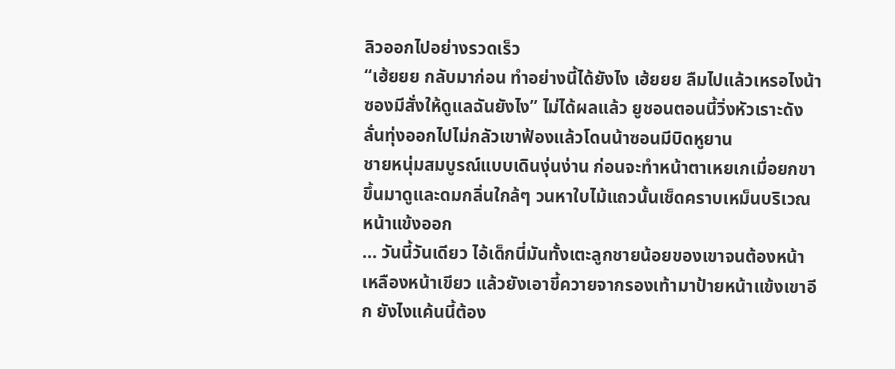ลิวออกไปอย่างรวดเร็ว
“เฮ้ยยย กลับมาก่อน ทำอย่างนี้ได้ยังไง เฮ้ยยย ลืมไปแล้วเหรอไงน้าซองมีสั่งให้ดูแลฉันยังไง” ไม่ได้ผลแล้ว ยูชอนตอนนี้วิ่งหัวเราะดังลั่นทุ่งออกไปไม่กลัวเขาฟ้องแล้วโดนน้าซอนมีบิดหูยาน
ชายหนุ่มสมบูรณ์แบบเดินงุ่นง่าน ก่อนจะทำหน้าตาเหยเกเมื่อยกขาขึ้นมาดูและดมกลิ่นใกล้ๆ วนหาใบไม้แถวนั้นเช็ดคราบเหม็นบริเวณหน้าแข้งออก
... วันนี้วันเดียว ไอ้เด็กนี่มันทั้งเตะลูกชายน้อยของเขาจนต้องหน้าเหลืองหน้าเขียว แล้วยังเอาขี้ควายจากรองเท้ามาป้ายหน้าแข้งเขาอีก ยังไงแค้นนี้ต้อง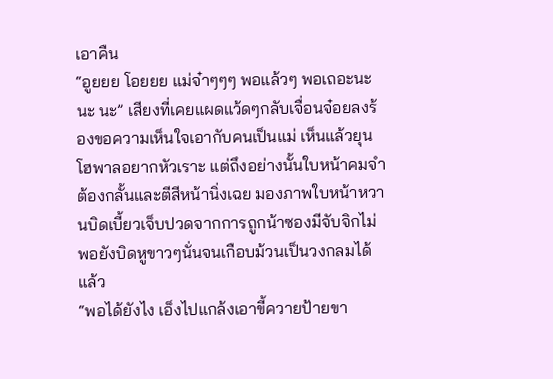เอาคืน
“อูยยย โอยยย แม่จ๋าๆๆๆ พอแล้วๆ พอเถอะนะ นะ นะ” เสียงที่เคยแผดแว้ดๆกลับเจื่อนจ๋อยลงร้องขอความเห็นใจเอากับคนเป็นแม่ เห็นแล้วยุนโฮพาลอยากหัวเราะ แต่ถึงอย่างนั้นใบหน้าคมจำต้องกลั้นและตีสีหน้านิ่งเฉย มองภาพใบหน้าหวานบิดเบี้ยวเจ็บปวดจากการถูกน้าซองมีจับจิกไม่พอยังบิดหูขาวๆนั่นจนเกือบม้วนเป็นวงกลมได้แล้ว
“พอได้ยังไง เอ็งไปแกล้งเอาขี้ควายป้ายขา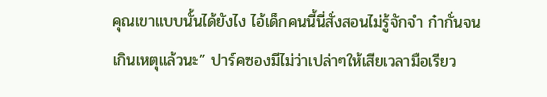คุณเขาแบบนั้นได้ยังไง ไอ้เด็กคนนี้นี่สั่งสอนไม่รู้จักจำ ก๋ากั่นจนเกินเหตุแล้วนะ” ปาร์คซองมีไม่ว่าเปล่าๆให้เสียเวลามือเรียว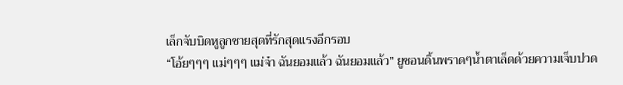เล็กจับบิดหูลูกชายสุดที่รักสุดแรงอีกรอบ
“โอ้ยๆๆๆ แม่ๆๆๆ แม่จ๋า ฉันยอมแล้ว ฉันยอมแล้ว” ยูชอนดิ้นพราดๆน้ำตาเล็ดด้วยความเจ็บปวด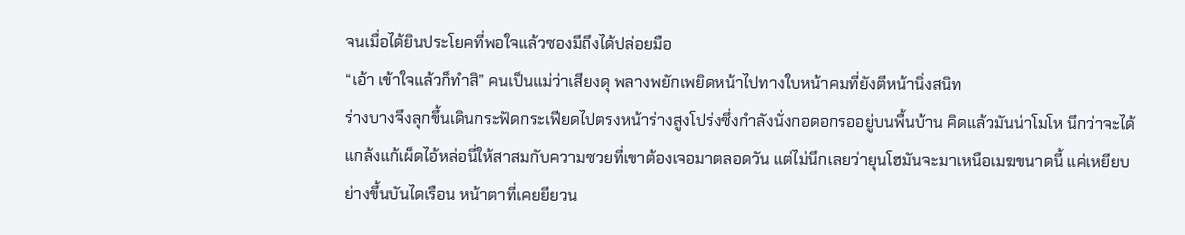จนเมื่อได้ยินประโยคที่พอใจแล้วซองมีถึงได้ปล่อยมือ
“เอ้า เข้าใจแล้วก็ทำสิ” คนเป็นแม่ว่าเสียงดุ พลางพยักเพยิดหน้าไปทางใบหน้าคมที่ยังตีหน้านิ่งสนิท
ร่างบางจึงลุกขึ้นเดินกระฟัดกระเฟียดไปตรงหน้าร่างสูงโปร่งซึ่งกำลังนั่งกอดอกรออยู่บนพื้นบ้าน คิดแล้วมันน่าโมโห นึกว่าจะได้แกล้งแก้เผ็ดไอ้หล่อนี่ให้สาสมกับความซวยที่เขาต้องเจอมาตลอดวัน แต่ไม่นึกเลยว่ายุนโฮมันจะมาเหนือเมฆขนาดนี้ แค่เหยียบย่างขึ้นบันไดเรือน หน้าตาที่เคยยียวน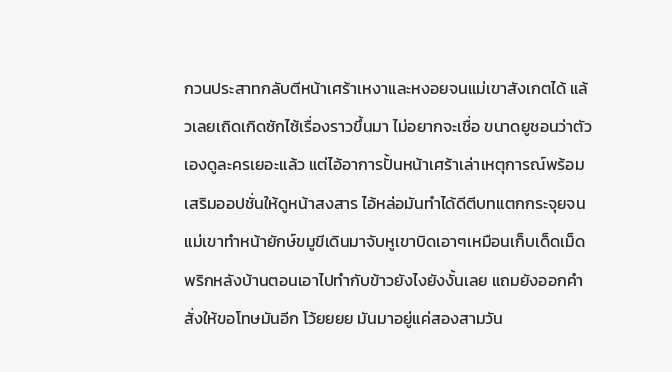กวนประสาทกลับตีหน้าเศร้าเหงาและหงอยจนแม่เขาสังเกตได้ แล้วเลยเถิดเกิดซักไซ้เรื่องราวขึ้นมา ไม่อยากจะเชื่อ ขนาดยูชอนว่าตัวเองดูละครเยอะแล้ว แต่ไอ้อาการปั้นหน้าเศร้าเล่าเหตุการณ์พร้อมเสริมออปชั่นให้ดูหน้าสงสาร ไอ้หล่อมันทำได้ดีตีบทแตกกระจุยจนแม่เขาทำหน้ายักษ์ขมูขีเดินมาจับหูเขาบิดเอาๆเหมือนเก็บเด็ดเม็ดพริกหลังบ้านตอนเอาไปทำกับข้าวยังไงยังงั้นเลย แถมยังออกคำสั่งให้ขอโทษมันอีก โว้ยยยย มันมาอยู่แค่สองสามวัน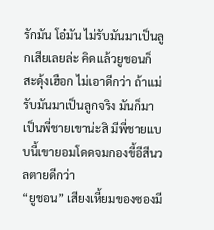รักมัน โอ๋มัน ไม่รับมันมาเป็นลูกเสียเลยล่ะ คิดแล้วยูชอนก็สะดุ้งเฮือก ไม่เอาดีกว่า ถ้าแม่รับมันมาเป็นลูกจริง มันก็มาเป็นพี่ชายเขาน่ะสิ มีพี่ชายแบบนี้เขายอมโดดจมกองขี้อีสีนวลตายดีกว่า
“ยูชอน” เสียงเหี้ยมของซองมี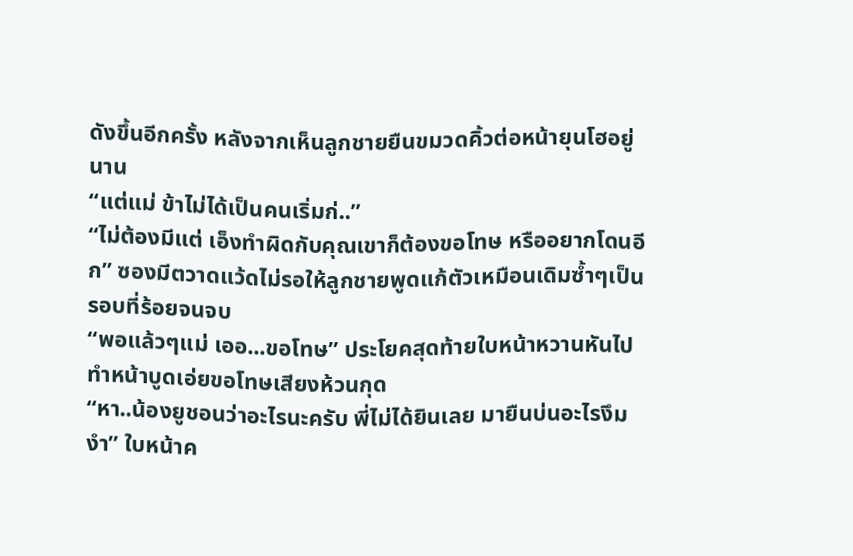ดังขึ้นอีกครั้ง หลังจากเห็นลูกชายยืนขมวดคิ้วต่อหน้ายุนโฮอยู่นาน
“แต่แม่ ข้าไม่ได้เป็นคนเริ่มก่..”
“ไม่ต้องมีแต่ เอ็งทำผิดกับคุณเขาก็ต้องขอโทษ หรืออยากโดนอีก” ซองมีตวาดแว้ดไม่รอให้ลูกชายพูดแก้ตัวเหมือนเดิมซ้ำๆเป็นรอบที่ร้อยจนจบ
“พอแล้วๆแม่ เออ...ขอโทษ” ประโยคสุดท้ายใบหน้าหวานหันไปทำหน้าบูดเอ่ยขอโทษเสียงห้วนกุด
“หา..น้องยูชอนว่าอะไรนะครับ พี่ไม่ได้ยินเลย มายืนบ่นอะไรงึมงำ” ใบหน้าค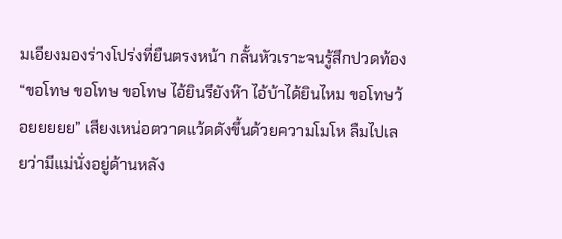มเอียงมองร่างโปร่งที่ยืนตรงหน้า กลั้นหัวเราะจนรู้สึกปวดท้อง
“ขอโทษ ขอโทษ ขอโทษ ไอ้ยินรึยังห๊า ไอ้บ้าได้ยินไหม ขอโทษว้อยยยยย” เสียงเหน่อตวาดแว้ดดังขึ้นด้วยความโมโห ลืมไปเลยว่ามีแม่นั่งอยู่ด้านหลัง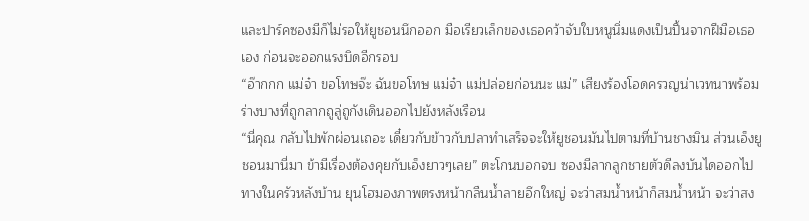และปาร์คซองมีก็ไม่รอให้ยูชอนนึกออก มือเรียวเล็กของเธอคว้าจับใบหนูนิ่มแดงเป็นปื้นจากฝีมือเธอเอง ก่อนจะออกแรงบิดอีกรอบ
“อ๊ากกก แม่จ๋า ขอโทษจ๊ะ ฉันขอโทษ แม่จ๋า แม่ปล่อยก่อนนะ แม่” เสียงร้องโอดครวญน่าเวทนาพร้อมร่างบางที่ถูกลากถูลู่ถูกังเดินออกไปยังหลังเรือน
“นี่คุณ กลับไปพักผ่อนเถอะ เดี๋ยวกับข้าวกับปลาทำเสร็จจะให้ยูชอนมันไปตามที่บ้านชางมิน ส่วนเอ็งยูชอนมานี่มา ข้ามีเรื่องต้องคุยกับเอ็งยาวๆเลย” ตะโกนบอกจบ ซองมีลากลูกชายตัวดีลงบันไดออกไปทางในครัวหลังบ้าน ยุนโฮมองภาพตรงหน้ากลืนน้ำลายอึกใหญ่ จะว่าสมน้ำหน้าก็สมน้ำหน้า จะว่าสง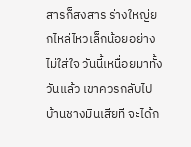สารก็สงสาร ร่างใหญ่ยกไหล่ไหวเล็กน้อยอย่างไม่ใส่ใจ วันนี้เหนื่อยมาทั้งวันแล้ว เขาควรกลับไปบ้านชางมินเสียที จะได้ก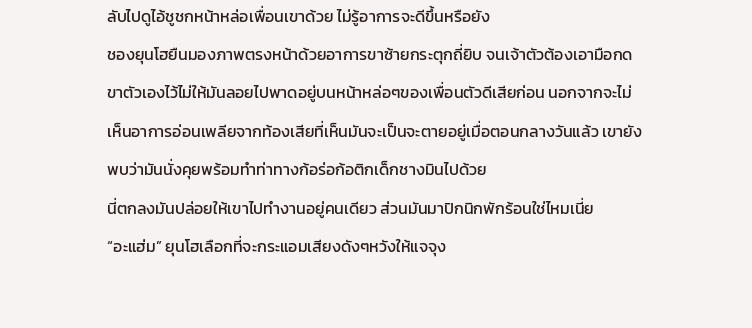ลับไปดูไอ้ชูชกหน้าหล่อเพื่อนเขาด้วย ไม่รู้อาการจะดีขึ้นหรือยัง
ชองยุนโฮยืนมองภาพตรงหน้าด้วยอาการขาซ้ายกระตุกถี่ยิบ จนเจ้าตัวต้องเอามือกดขาตัวเองไว้ไม่ให้มันลอยไปพาดอยู่บนหน้าหล่อๆของเพื่อนตัวดีเสียก่อน นอกจากจะไม่เห็นอาการอ่อนเพลียจากท้องเสียที่เห็นมันจะเป็นจะตายอยู่เมื่อตอนกลางวันแล้ว เขายังพบว่ามันนั่งคุยพร้อมทำท่าทางก้อร่อก้อติกเด็กชางมินไปด้วย
นี่ตกลงมันปล่อยให้เขาไปทำงานอยู่คนเดียว ส่วนมันมาปิกนิกพักร้อนใช่ไหมเนี่ย
“อะแฮ่ม” ยุนโฮเลือกที่จะกระแอมเสียงดังๆหวังให้แจจุง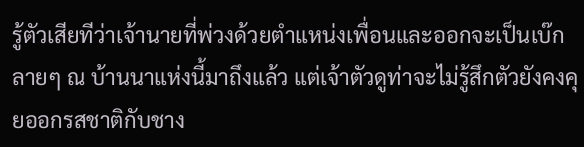รู้ตัวเสียทีว่าเจ้านายที่พ่วงด้วยตำแหน่งเพื่อนและออกจะเป็นเบ๊กลายๆ ณ บ้านนาแห่งนี้มาถึงแล้ว แต่เจ้าตัวดูท่าจะไม่รู้สึกตัวยังคงคุยออกรสชาติกับชาง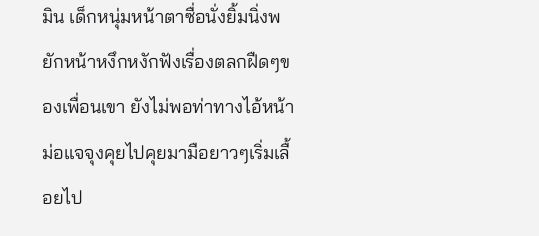มิน เด็กหนุ่มหน้าตาซื่อนั่งยิ้มนิ่งพยักหน้าหงึกหงักฟังเรื่องตลกฝืดๆของเพื่อนเขา ยังไม่พอท่าทางไอ้หน้าม่อแจจุงคุยไปคุยมามือยาวๆเริ่มเลื้อยไป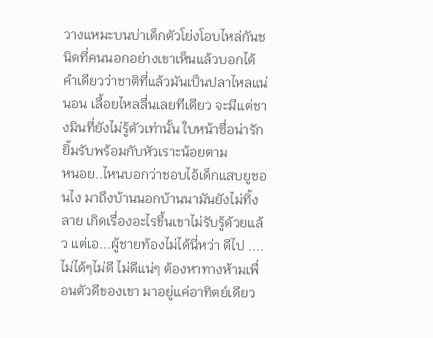วางแหมะบนบ่าเด็กตัวโย่งโอบไหล่กันชนิดที่คนนอกอย่างเขาเห็นแล้วบอกได้คำเดียวว่าชาติที่แล้วมันเป็นปลาไหลแน่นอน เลื้อยไหลลื่นเลยทีเดียว จะมีแต่ชางมินที่ยังไม่รู้ตัวเท่านั้น ใบหน้าซื่อน่ารักยิ้มรับพร้อมกับหัวเราะน้อยตาม
หนอย..ไหนบอกว่าชอบไอ้เด็กแสบยูชอนไง มาถึงบ้านนอกบ้านนามันยังไม่ทิ้งลาย เกิดเรื่องอะไรขึ้นเขาไม่รับรู้ด้วยแล้ว แต่เอ...ผู้ชายท้องไม่ได้นี่หว่า ดีไป ....ไม่ได้ๆไม่ดี ไม่ดีแน่ๆ ต้องหาทางห้ามเพื่อนตัวดีของเขา มาอยู่แค่อาทิตย์เดียว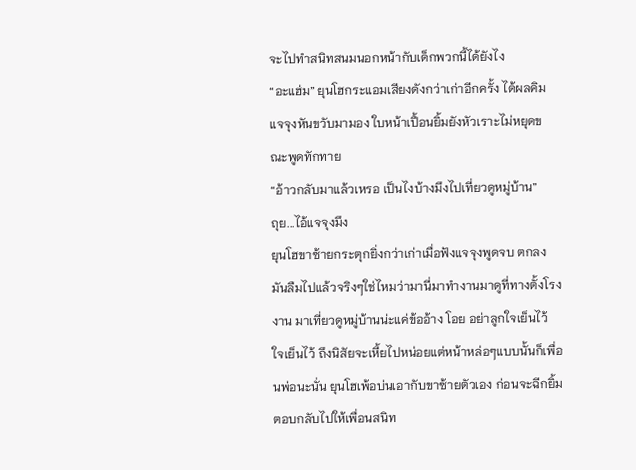จะไปทำสนิทสนมนอกหน้ากับเด็กพวกนี้ได้ยังไง
“อะแฮ่ม” ยุนโฮกระแอมเสียงดังกว่าเก่าอีกครั้ง ได้ผลคิมแจจุงหันขวับมามอง ใบหน้าเปื้อนยิ้มยังหัวเราะไม่หยุดขณะพูดทักทาย
“อ้าวกลับมาแล้วเหรอ เป็นไงบ้างมึงไปเที่ยวดูหมู่บ้าน”
ถุย...ไอ้แจจุงมึง
ยุนโฮขาซ้ายกระตุกยิ่งกว่าเก่าเมื่อฟังแจจุงพูดจบ ตกลงมันลืมไปแล้วจริงๆใช่ไหมว่ามานี่มาทำงานมาดูที่ทางตั้งโรงงาน มาเที่ยวดูหมู่บ้านน่ะแค่ข้ออ้าง โอย อย่าลูกใจเย็นไว้ ใจเย็นไว้ ถึงนิสัยจะเหี้ยไปหน่อยแต่หน้าหล่อๆแบบนั้นก็เพื่อนพ่อนะนั่น ยุนโฮเพ้อบ่นเอากับขาซ้ายตัวเอง ก่อนจะฉีกยิ้มตอบกลับไปให้เพื่อนสนิท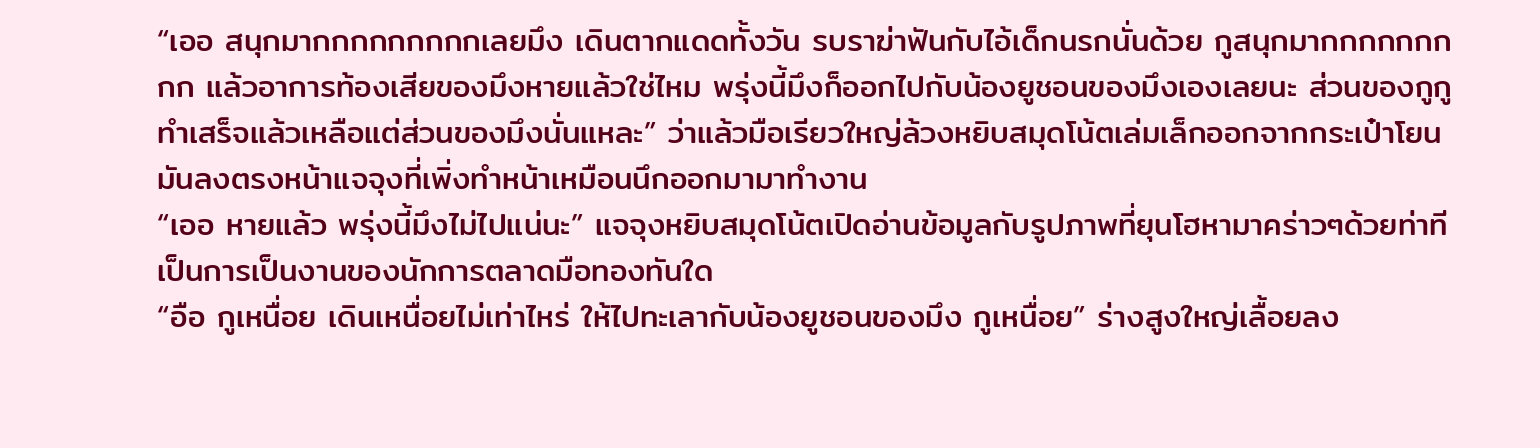“เออ สนุกมากกกกกกกกกเลยมึง เดินตากแดดทั้งวัน รบราฆ่าฟันกับไอ้เด็กนรกนั่นด้วย กูสนุกมากกกกกกกกก แล้วอาการท้องเสียของมึงหายแล้วใช่ไหม พรุ่งนี้มึงก็ออกไปกับน้องยูชอนของมึงเองเลยนะ ส่วนของกูกูทำเสร็จแล้วเหลือแต่ส่วนของมึงนั่นแหละ” ว่าแล้วมือเรียวใหญ่ล้วงหยิบสมุดโน้ตเล่มเล็กออกจากกระเป๋าโยนมันลงตรงหน้าแจจุงที่เพิ่งทำหน้าเหมือนนึกออกมามาทำงาน
“เออ หายแล้ว พรุ่งนี้มึงไม่ไปแน่นะ” แจจุงหยิบสมุดโน้ตเปิดอ่านข้อมูลกับรูปภาพที่ยุนโฮหามาคร่าวๆด้วยท่าทีเป็นการเป็นงานของนักการตลาดมือทองทันใด
“อือ กูเหนื่อย เดินเหนื่อยไม่เท่าไหร่ ให้ไปทะเลากับน้องยูชอนของมึง กูเหนื่อย” ร่างสูงใหญ่เลื้อยลง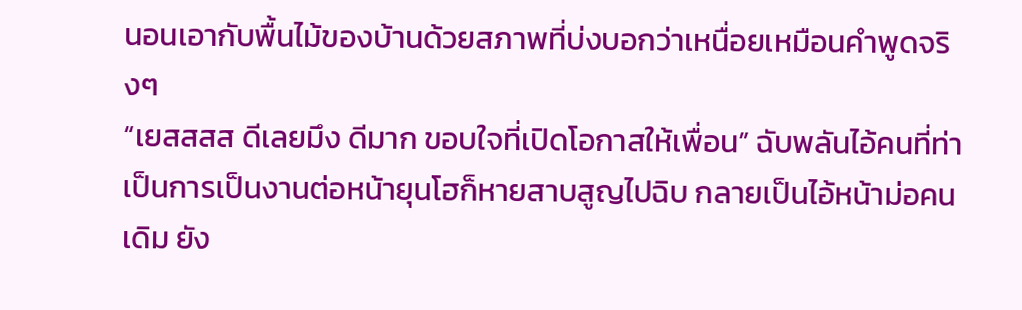นอนเอากับพื้นไม้ของบ้านด้วยสภาพที่บ่งบอกว่าเหนื่อยเหมือนคำพูดจริงๆ
“เยสสสส ดีเลยมึง ดีมาก ขอบใจที่เปิดโอกาสให้เพื่อน” ฉับพลันไอ้คนที่ท่าเป็นการเป็นงานต่อหน้ายุนโฮก็หายสาบสูญไปฉิบ กลายเป็นไอ้หน้าม่อคนเดิม ยัง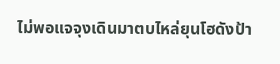ไม่พอแจจุงเดินมาตบไหล่ยุนโฮดังป้า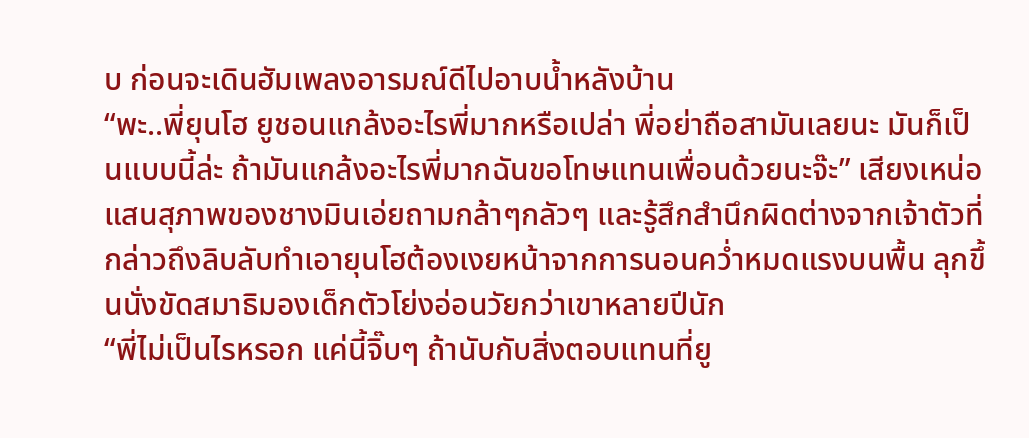บ ก่อนจะเดินฮัมเพลงอารมณ์ดีไปอาบน้ำหลังบ้าน
“พะ..พี่ยุนโฮ ยูชอนแกล้งอะไรพี่มากหรือเปล่า พี่อย่าถือสามันเลยนะ มันก็เป็นแบบนี้ล่ะ ถ้ามันแกล้งอะไรพี่มากฉันขอโทษแทนเพื่อนด้วยนะจ๊ะ” เสียงเหน่อแสนสุภาพของชางมินเอ่ยถามกล้าๆกลัวๆ และรู้สึกสำนึกผิดต่างจากเจ้าตัวที่กล่าวถึงลิบลับทำเอายุนโฮต้องเงยหน้าจากการนอนคว่ำหมดแรงบนพื้น ลุกขึ้นนั่งขัดสมาธิมองเด็กตัวโย่งอ่อนวัยกว่าเขาหลายปีนัก
“พี่ไม่เป็นไรหรอก แค่นี้จิ๊บๆ ถ้านับกับสิ่งตอบแทนที่ยู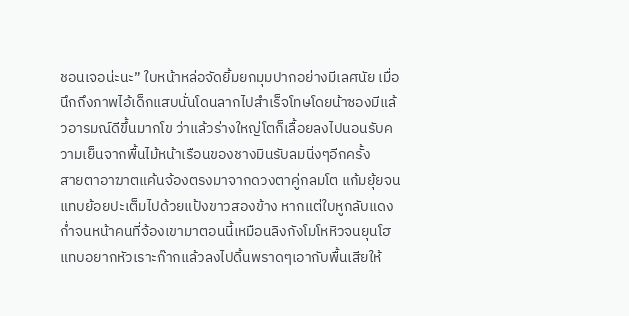ชอนเจอน่ะนะ” ใบหน้าหล่อจัดยิ้มยกมุมปากอย่างมีเลศนัย เมื่อนึกถึงภาพไอ้เด็กแสบนั่นโดนลากไปสำเร็จโทษโดยน้าซองมีแล้วอารมณ์ดีขึ้นมากโข ว่าแล้วร่างใหญ่โตก็เลื้อยลงไปนอนรับความเย็นจากพื้นไม้หน้าเรือนของชางมินรับลมนิ่งๆอีกครั้ง
สายตาอาฆาตแค้นจ้องตรงมาจากดวงตาคู่กลมโต แก้มยุ้ยจนแทบย้อยปะเต็มไปด้วยแป้งขาวสองข้าง หากแต่ใบหูกลับแดงก่ำจนหน้าคนที่จ้องเขามาตอนนี้เหมือนลิงกังโมโหหิวจนยุนโฮแทบอยากหัวเราะก๊ากแล้วลงไปดิ้นพราดๆเอากับพื้นเสียให้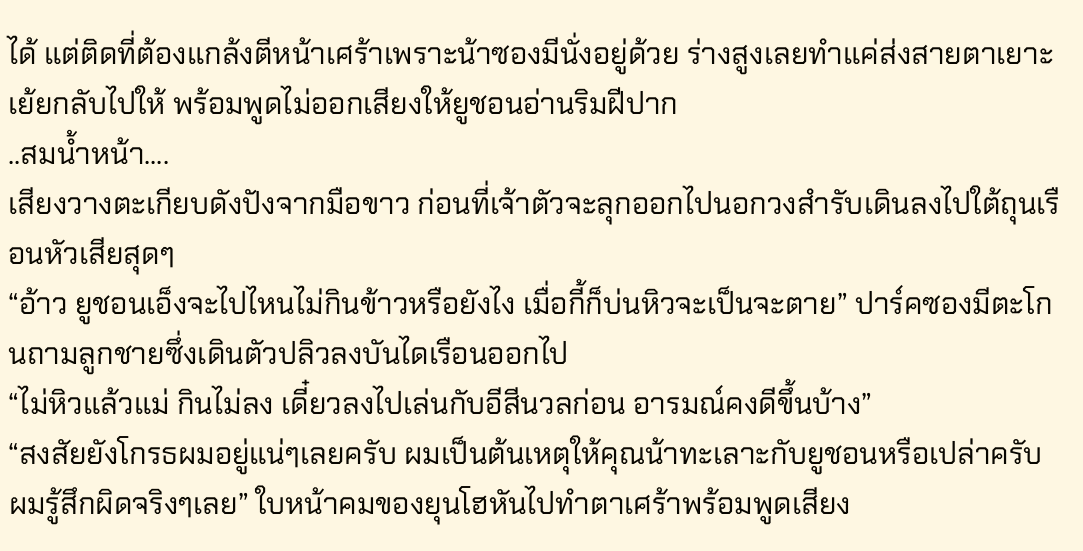ได้ แต่ติดที่ต้องแกล้งตีหน้าเศร้าเพราะน้าซองมีนั่งอยู่ด้วย ร่างสูงเลยทำแค่ส่งสายตาเยาะเย้ยกลับไปให้ พร้อมพูดไม่ออกเสียงให้ยูชอนอ่านริมฝีปาก
..สมน้ำหน้า....
เสียงวางตะเกียบดังปังจากมือขาว ก่อนที่เจ้าตัวจะลุกออกไปนอกวงสำรับเดินลงไปใต้ถุนเรือนหัวเสียสุดๆ
“อ้าว ยูชอนเอ็งจะไปไหนไม่กินข้าวหรือยังไง เมื่อกี้ก็บ่นหิวจะเป็นจะตาย” ปาร์คซองมีตะโกนถามลูกชายซึ่งเดินตัวปลิวลงบันไดเรือนออกไป
“ไม่หิวแล้วแม่ กินไม่ลง เดี๋ยวลงไปเล่นกับอีสีนวลก่อน อารมณ์คงดีขึ้นบ้าง”
“สงสัยยังโกรธผมอยู่แน่ๆเลยครับ ผมเป็นต้นเหตุให้คุณน้าทะเลาะกับยูชอนหรือเปล่าครับ ผมรู้สึกผิดจริงๆเลย” ใบหน้าคมของยุนโฮหันไปทำตาเศร้าพร้อมพูดเสียง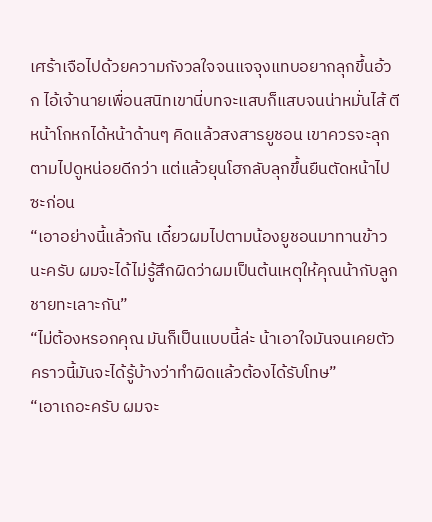เศร้าเจือไปด้วยความกังวลใจจนแจจุงแทบอยากลุกขึ้นอ้วก ไอ้เจ้านายเพื่อนสนิทเขานี่บทจะแสบก็แสบจนน่าหมั่นไส้ ตีหน้าโกหกได้หน้าด้านๆ คิดแล้วสงสารยูชอน เขาควรจะลุกตามไปดูหน่อยดีกว่า แต่แล้วยุนโฮกลับลุกขึ้นยืนตัดหน้าไปซะก่อน
“เอาอย่างนี้แล้วกัน เดี๋ยวผมไปตามน้องยูชอนมาทานข้าวนะครับ ผมจะได้ไม่รู้สึกผิดว่าผมเป็นต้นเหตุให้คุณน้ากับลูกชายทะเลาะกัน”
“ไม่ต้องหรอกคุณ มันก็เป็นแบบนี้ล่ะ น้าเอาใจมันจนเคยตัว คราวนี้มันจะได้รู้บ้างว่าทำผิดแล้วต้องได้รับโทษ”
“เอาเถอะครับ ผมจะ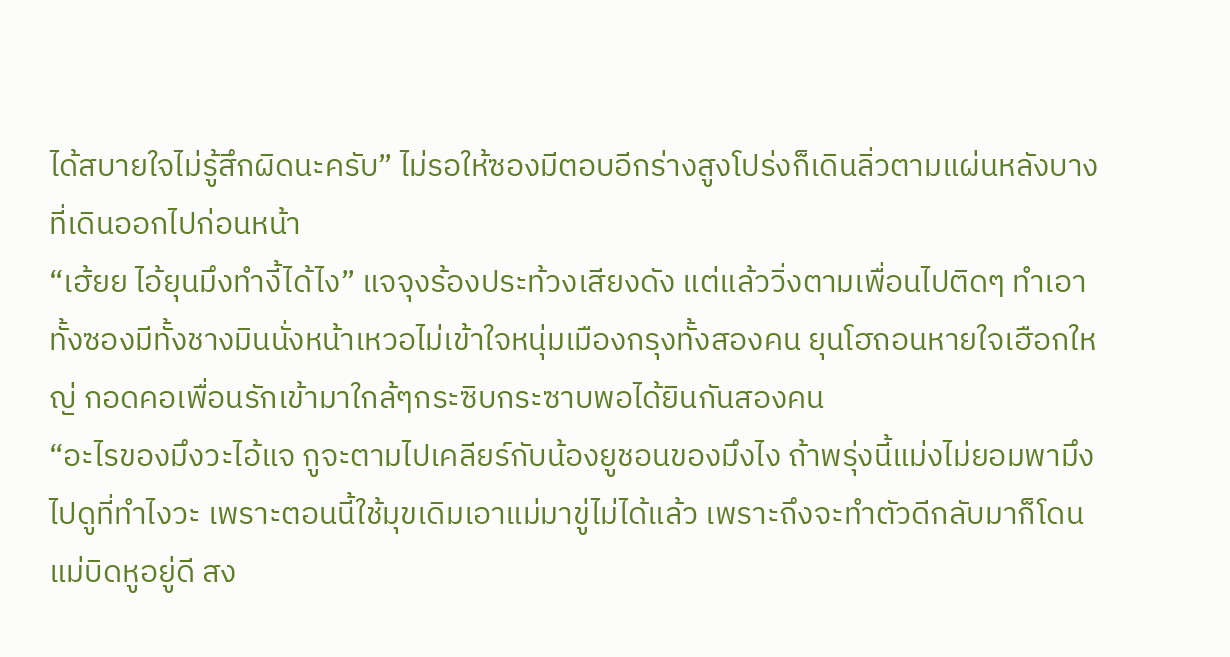ได้สบายใจไม่รู้สึกผิดนะครับ” ไม่รอให้ซองมีตอบอีกร่างสูงโปร่งก็เดินลิ่วตามแผ่นหลังบางที่เดินออกไปก่อนหน้า
“เฮ้ยย ไอ้ยุนมึงทำงี้ได้ไง” แจจุงร้องประท้วงเสียงดัง แต่แล้ววิ่งตามเพื่อนไปติดๆ ทำเอาทั้งซองมีทั้งชางมินนั่งหน้าเหวอไม่เข้าใจหนุ่มเมืองกรุงทั้งสองคน ยุนโฮถอนหายใจเฮือกใหญ่ กอดคอเพื่อนรักเข้ามาใกล้ๆกระซิบกระซาบพอได้ยินกันสองคน
“อะไรของมึงวะไอ้แจ กูจะตามไปเคลียร์กับน้องยูชอนของมึงไง ถ้าพรุ่งนี้แม่งไม่ยอมพามึงไปดูที่ทำไงวะ เพราะตอนนี้ใช้มุขเดิมเอาแม่มาขู่ไม่ได้แล้ว เพราะถึงจะทำตัวดีกลับมาก็โดนแม่บิดหูอยู่ดี สง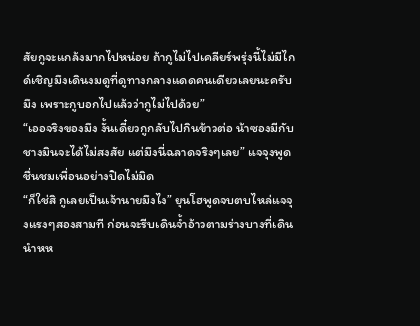สัยกูจะแกล้งมากไปหน่อย ถ้ากูไม่ไปเคลียร์พรุ่งนี้ไม่มีไกด์เชิญมึงเดินงมดูที่ดูทางกลางแดดคนเดียวเลยนะครับมึง เพราะกูบอกไปแล้วว่ากูไม่ไปด้วย”
“เออจริงของมึง งั้นเดี๋ยวกูกลับไปกินข้าวต่อ น้าซองมีกับชางมินจะได้ไม่สงสัย แต่มึงนี่ฉลาดจริงๆเลย” แจจุงพูดชื่นชมเพื่อนอย่างปิดไม่มิด
“ก็ใช่สิ กูเลยเป็นเจ้านายมึงไง” ยุนโฮพูดจบตบไหล่แจจุงแรงๆสองสามที ก่อนจะรีบเดินจ้ำอ้าวตามร่างบางที่เดินนำหห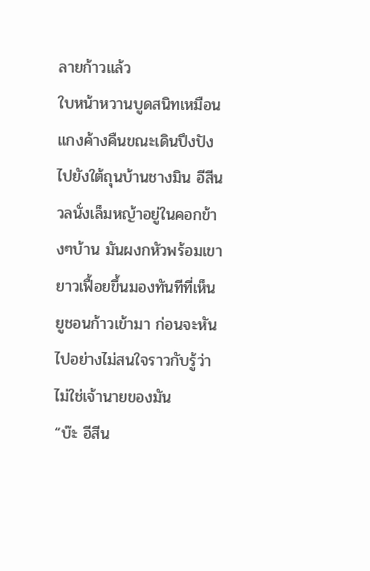ลายก้าวแล้ว
ใบหน้าหวานบูดสนิทเหมือนแกงค้างคืนขณะเดินปึงปังไปยังใต้ถุนบ้านชางมิน อีสีนวลนั่งเล็มหญ้าอยู่ในคอกข้างๆบ้าน มันผงกหัวพร้อมเขายาวเฟื้อยขึ้นมองทันทีที่เห็นยูชอนก้าวเข้ามา ก่อนจะหันไปอย่างไม่สนใจราวกับรู้ว่าไม่ใช่เจ้านายของมัน
“บ๊ะ อีสีน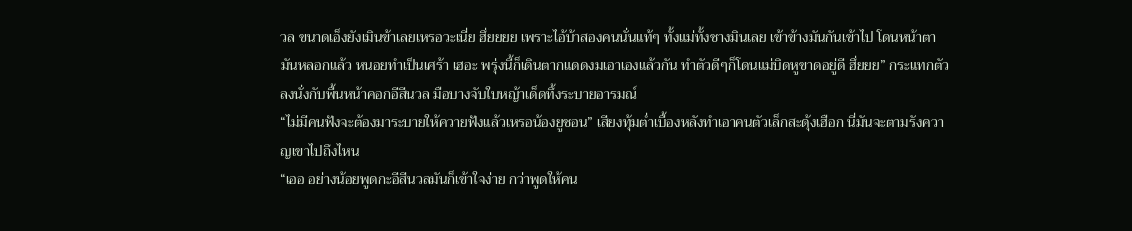วล ขนาดเอ็งยังเมินข้าเลยเหรอวะเนี่ย ฮึ่ยยยย เพราะไอ้บ้าสองคนนั่นแท้ๆ ทั้งแม่ทั้งชางมินเลย เข้าข้างมันกันเข้าไป โดนหน้าตามันหลอกแล้ว หนอยทำเป็นเศร้า เฮอะ พรุ่งนี้ก็เดินตากแดดงมเอาเองแล้วกัน ทำตัวดีๆก็โดนแม่บิดหูขาดอยู่ดี ฮึ่ยยย” กระแทกตัวลงนั่งกับพื้นหน้าคอกอีสีนวล มือบางจับใบหญ้าเด็ดทึ้งระบายอารมณ์
“ไม่มีคนฟังจะต้องมาระบายให้ควายฟังแล้วเหรอน้องยูชอน” เสียงทุ้มต่ำเบื้องหลังทำเอาคนตัวเล็กสะดุ้งเฮือก นี่มันจะตามรังควาญเขาไปถึงไหน
“เออ อย่างน้อยพูดกะอีสีนวลมันก็เข้าใจง่าย กว่าพูดให้คน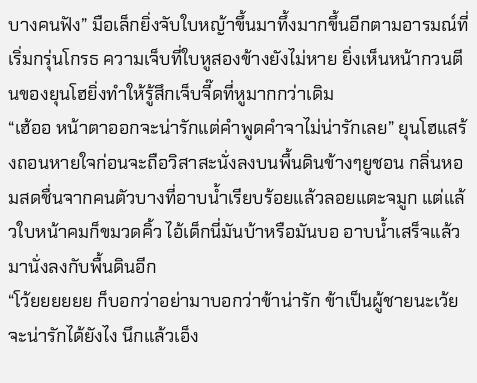บางคนฟัง” มือเล็กยิ่งจับใบหญ้าขึ้นมาทึ้งมากขึ้นอีกตามอารมณ์ที่เริ่มกรุ่นโกรธ ความเจ็บที่ใบหูสองข้างยังไม่หาย ยิ่งเห็นหน้ากวนตีนของยุนโฮยิ่งทำให้รู้สึกเจ็บจี๊ดที่หูมากกว่าเดิม
“เฮ้ออ หน้าตาออกจะน่ารักแต่คำพูดคำจาไม่น่ารักเลย” ยุนโฮแสร้งถอนหายใจก่อนจะถือวิสาสะนั่งลงบนพื้นดินข้างๆยูชอน กลิ่นหอมสดชื่นจากคนตัวบางที่อาบน้ำเรียบร้อยแล้วลอยแตะจมูก แต่แล้วใบหน้าคมก็ขมวดคิ้ว ไอ้เด็กนี่มันบ้าหรือมันบอ อาบน้ำเสร็จแล้วมานั่งลงกับพื้นดินอีก
“โว้ยยยยยย ก็บอกว่าอย่ามาบอกว่าข้าน่ารัก ข้าเป็นผู้ชายนะเว้ย จะน่ารักได้ยังไง นึกแล้วเอ็ง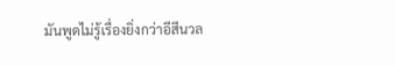มันพูดไม่รู้เรื่องยิ่งกว่าอีสีนวล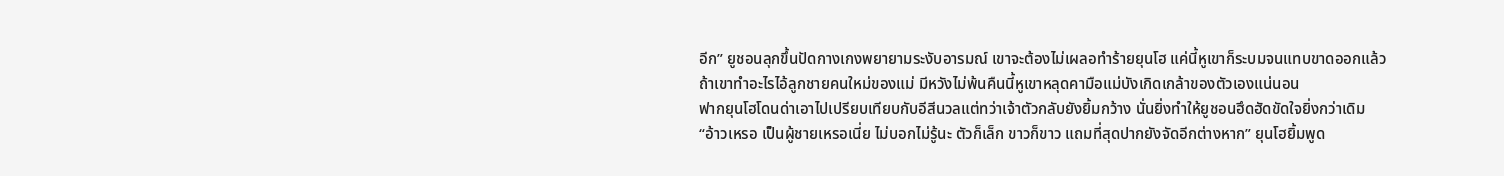อีก” ยูชอนลุกขึ้นปัดกางเกงพยายามระงับอารมณ์ เขาจะต้องไม่เผลอทำร้ายยุนโฮ แค่นี้หูเขาก็ระบมจนแทบขาดออกแล้ว ถ้าเขาทำอะไรไอ้ลูกชายคนใหม่ของแม่ มีหวังไม่พ้นคืนนี้หูเขาหลุดคามือแม่บังเกิดเกล้าของตัวเองแน่นอน
ฟากยุนโฮโดนด่าเอาไปเปรียบเทียบกับอีสีนวลแต่ทว่าเจ้าตัวกลับยังยิ้มกว้าง นั่นยิ่งทำให้ยูชอนฮึดฮัดขัดใจยิ่งกว่าเดิม
“อ้าวเหรอ เป็นผู้ชายเหรอเนี่ย ไม่บอกไม่รู้นะ ตัวก็เล็ก ขาวก็ขาว แถมที่สุดปากยังจัดอีกต่างหาก” ยุนโฮยิ้มพูด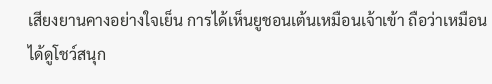เสียงยานคางอย่างใจเย็น การได้เห็นยูชอนเต้นเหมือนเจ้าเข้า ถือว่าเหมือนได้ดูโชว์สนุก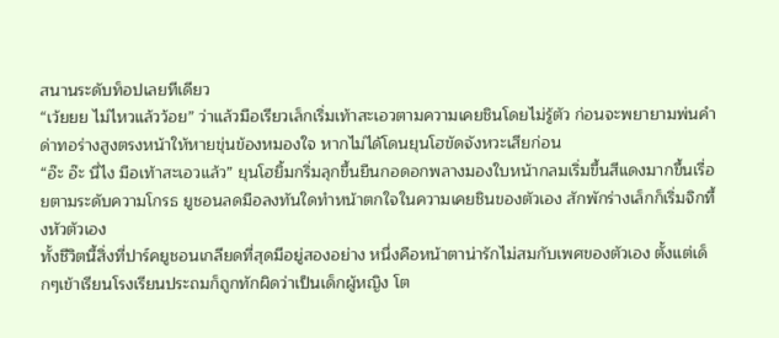สนานระดับท็อปเลยทีเดียว
“เว้ยยย ไม่ไหวแล้วว้อย” ว่าแล้วมือเรียวเล็กเริ่มเท้าสะเอวตามความเคยชินโดยไม่รู้ตัว ก่อนจะพยายามพ่นคำด่าทอร่างสูงตรงหน้าให้หายขุ่นข้องหมองใจ หากไม่ได้โดนยุนโฮขัดจังหวะเสียก่อน
“อ๊ะ อ๊ะ นี่ไง มือเท้าสะเอวแล้ว” ยุนโฮยิ้มกริ่มลุกขึ้นยืนกอดอกพลางมองใบหน้ากลมเริ่มขึ้นสีแดงมากขึ้นเรื่อยตามระดับความโกรธ ยูชอนลดมือลงทันใดทำหน้าตกใจในความเคยชินของตัวเอง สักพักร่างเล็กก็เริ่มจิกทึ้งหัวตัวเอง
ทั้งชีวิตนี้สิ่งที่ปาร์คยูชอนเกลียดที่สุดมีอยู่สองอย่าง หนึ่งคือหน้าตาน่ารักไม่สมกับเพศของตัวเอง ตั้งแต่เด็กๆเข้าเรียนโรงเรียนประถมก็ถูกทักผิดว่าเป็นเด็กผู้หญิง โต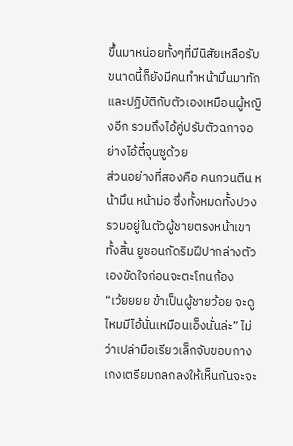ขึ้นมาหน่อยทั้งๆที่มีนิสัยเหลือรับขนาดนี้ก็ยังมีคนทำหน้ามึนมาทักและปฏิบัติกับตัวเองเหมือนผู้หญิงอีก รวมถึงไอ้คู่ปรับตัวฉกาจอย่างไอ้ตี๋จุนซูด้วย
ส่วนอย่างที่สองคือ คนกวนตีน หน้ามึน หน้าม่อ ซึ่งทั้งหมดทั้งปวงรวมอยู่ในตัวผู้ชายตรงหน้าเขาทั้งสิ้น ยูชอนกัดริมฝีปากล่างตัวเองขัดใจก่อนจะตะโกนก้อง
“เว้ยยยย ข้าเป็นผู้ชายว้อย จะดูไหมมีไอ้นั่นเหมือนเอ็งนั่นล่ะ” ไม่ว่าเปล่ามือเรียวเล็กจับขอบกางเกงเตรียมถลกลงให้เห็นกันจะจะ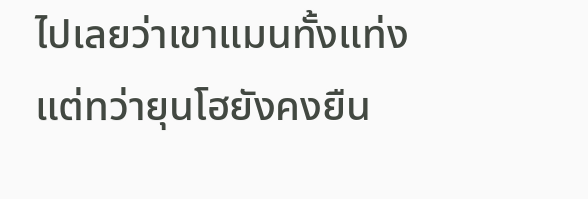ไปเลยว่าเขาแมนทั้งแท่ง แต่ทว่ายุนโฮยังคงยืน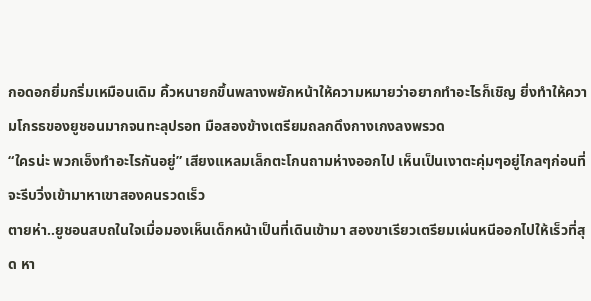กอดอกยิ่มกริ่มเหมือนเดิม คิ้วหนายกขึ้นพลางพยักหน้าให้ความหมายว่าอยากทำอะไรก็เชิญ ยิ่งทำให้ความโกรธของยูชอนมากจนทะลุปรอท มือสองข้างเตรียมถลกดึงกางเกงลงพรวด
“ใครน่ะ พวกเอ็งทำอะไรกันอยู่” เสียงแหลมเล็กตะโกนถามห่างออกไป เห็นเป็นเงาตะคุ่มๆอยู่ไกลๆก่อนที่จะรีบวิ่งเข้ามาหาเขาสองคนรวดเร็ว
ตายห่า..ยูชอนสบถในใจเมื่อมองเห็นเด็กหน้าเป็นที่เดินเข้ามา สองขาเรียวเตรียมเผ่นหนีออกไปให้เร็วที่สุด หา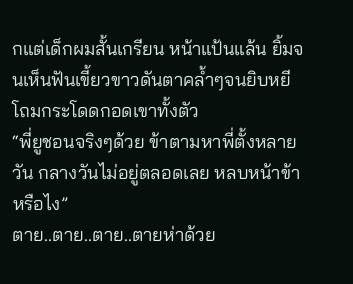กแต่เด็กผมสั้นเกรียน หน้าแป้นแล้น ยิ้มจนเห็นฟันเขี้ยวขาวดันตาคล้ำๆจนยิบหยี โถมกระโดดกอดเขาทั้งตัว
“พี่ยูชอนจริงๆด้วย ข้าตามหาพี่ตั้งหลายวัน กลางวันไม่อยู่ตลอดเลย หลบหน้าข้าหรือไง”
ตาย..ตาย..ตาย..ตายห่าด้วย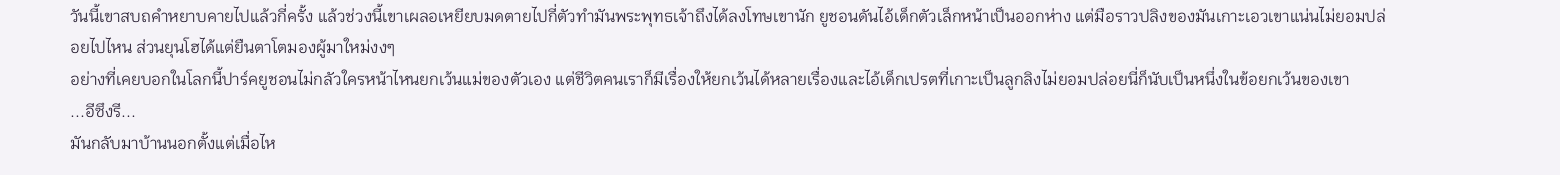วันนี้เขาสบถคำหยาบคายไปแล้วกี่ครั้ง แล้วช่วงนี้เขาเผลอเหยียบมดตายไปกี่ตัวทำมันพระพุทธเจ้าถึงได้ลงโทษเขานัก ยูชอนดันไอ้เด็กตัวเล็กหน้าเป็นออกห่าง แต่มือราวปลิงของมันเกาะเอวเขาแน่นไม่ยอมปล่อยไปไหน ส่วนยุนโฮได้แต่ยืนตาโตมองผู้มาใหม่งงๆ
อย่างที่เคยบอกในโลกนี้ปาร์คยูชอนไม่กลัวใครหน้าไหนยกเว้นแม่ของตัวเอง แต่ชีวิตคนเราก็มีเรื่องให้ยกเว้นได้หลายเรื่องและไอ้เด็กเปรตที่เกาะเป็นลูกลิงไม่ยอมปล่อยนี่ก็นับเป็นหนึ่งในข้อยกเว้นของเขา
...อีซึงรี...
มันกลับมาบ้านนอกตั้งแต่เมื่อไห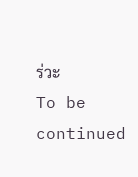ร่วะ
To be continued